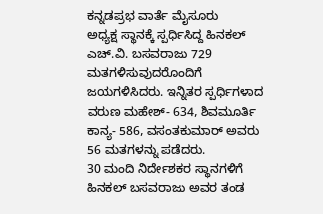ಕನ್ನಡಪ್ರಭ ವಾರ್ತೆ ಮೈಸೂರು
ಅಧ್ಯಕ್ಷ ಸ್ಥಾನಕ್ಕೆ ಸ್ಪರ್ಧಿಸಿದ್ದ ಹಿನಕಲ್ ಎಚ್.ವಿ. ಬಸವರಾಜು 729 ಮತಗಳಿಸುವುದರೊಂದಿಗೆ ಜಯಗಳಿಸಿದರು. ಇನ್ನಿತರ ಸ್ಪರ್ಧಿಗಳಾದ ವರುಣ ಮಹೇಶ್- 634, ಶಿವಮೂರ್ತಿ ಕಾನ್ಯ- 586, ವಸಂತಕುಮಾರ್ ಅವರು 56 ಮತಗಳನ್ನು ಪಡೆದರು.
30 ಮಂದಿ ನಿರ್ದೇಶಕರ ಸ್ಥಾನಗಳಿಗೆ ಹಿನಕಲ್ ಬಸವರಾಜು ಅವರ ತಂಡ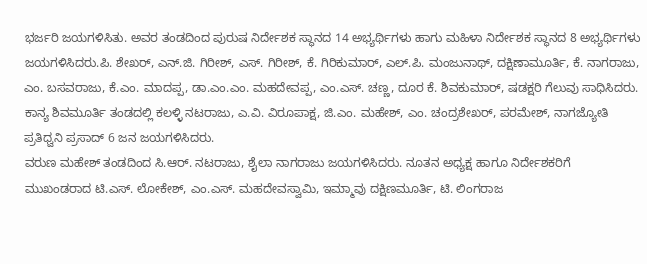ಭರ್ಜರಿ ಜಯಗಳಿಸಿತು. ಅವರ ತಂಡದಿಂದ ಪುರುಷ ನಿರ್ದೇಶಕ ಸ್ಥಾನದ 14 ಅಭ್ಯರ್ಥಿಗಳು ಹಾಗು ಮಹಿಳಾ ನಿರ್ದೇಶಕ ಸ್ಥಾನದ 8 ಅಭ್ಯರ್ಥಿಗಳು ಜಯಗಳಿಸಿದರು.ಪಿ. ಶೇಖರ್, ಎನ್.ಜಿ. ಗಿರೀಶ್, ಎಸ್. ಗಿರೀಶ್, ಕೆ. ಗಿರಿಕುಮಾರ್, ಎಲ್.ಪಿ. ಮಂಜುನಾಥ್, ದಕ್ಷಿಣಾಮೂರ್ತಿ, ಕೆ. ನಾಗರಾಜು, ಎಂ. ಬಸವರಾಜು, ಕೆ.ಎಂ. ಮಾದಪ್ಪ, ಡಾ.ಎಂ.ಎಂ. ಮಹದೇವಪ್ಪ, ಎಂ.ಎಸ್. ಚಣ್ಣ, ದೂರ ಕೆ. ಶಿವಕುಮಾರ್, ಷಡಕ್ಷರಿ ಗೆಲುವು ಸಾಧಿಸಿದರು.
ಕಾನ್ಯ ಶಿವಮೂರ್ತಿ ತಂಡದಲ್ಲಿ ಕಲಳ್ಳಿ ನಟರಾಜು, ಎ.ವಿ. ವಿರೂಪಾಕ್ಷ, ಜಿ.ಎಂ. ಮಹೇಶ್, ಎಂ. ಚಂದ್ರಶೇಖರ್, ಪರಮೇಶ್, ನಾಗಜ್ಯೋತಿ ಪ್ರತಿಧ್ವನಿ ಪ್ರಸಾದ್ 6 ಜನ ಜಯಗಳಿಸಿದರು.
ವರುಣ ಮಹೇಶ್ ತಂಡದಿಂದ ಸಿ.ಆರ್. ನಟರಾಜು, ಶೈಲಾ ನಾಗರಾಜು ಜಯಗಳಿಸಿದರು. ನೂತನ ಅಧ್ಯಕ್ಷ ಹಾಗೂ ನಿರ್ದೇಶಕರಿಗೆ ಮುಖಂಡರಾದ ಟಿ.ಎಸ್. ಲೋಕೇಶ್, ಎಂ.ಎಸ್. ಮಹದೇವಸ್ವಾಮಿ, ಇಮ್ಮಾವು ದಕ್ಷಿಣಮೂರ್ತಿ, ಟಿ. ಲಿಂಗರಾಜ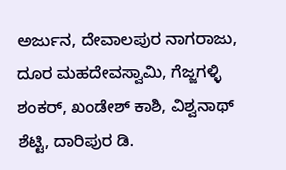ಅರ್ಜುನ, ದೇವಾಲಪುರ ನಾಗರಾಜು, ದೂರ ಮಹದೇವಸ್ವಾಮಿ, ಗೆಜ್ಜಗಳ್ಳಿ ಶಂಕರ್, ಖಂಡೇಶ್ ಕಾಶಿ, ವಿಶ್ವನಾಥ್ ಶೆಟ್ಟಿ, ದಾರಿಪುರ ಡಿ.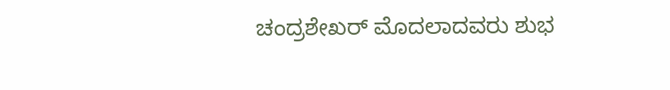ಚಂದ್ರಶೇಖರ್ ಮೊದಲಾದವರು ಶುಭ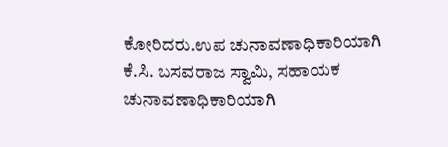ಕೋರಿದರು.ಉಪ ಚುನಾವಣಾಧಿಕಾರಿಯಾಗಿ ಕೆ.ಸಿ. ಬಸವರಾಜ ಸ್ವಾಮಿ, ಸಹಾಯಕ ಚುನಾವಣಾಧಿಕಾರಿಯಾಗಿ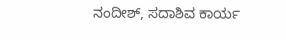ನಂದೀಶ್, ಸದಾಶಿವ ಕಾರ್ಯ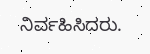ನಿರ್ವಹಿಸಿದರು.